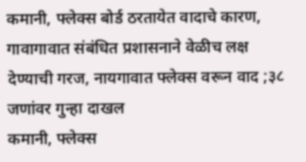कमानी, फ्लेक्स बोर्ड ठरतायेत वादाचे कारण, गावागावात संबंधित प्रशासनाने वेळीच लक्ष देण्याची गरज, नायगावात फ्लेक्स वरून वाद ;३८ जणांवर गुन्हा दाखल
कमानी, फ्लेक्स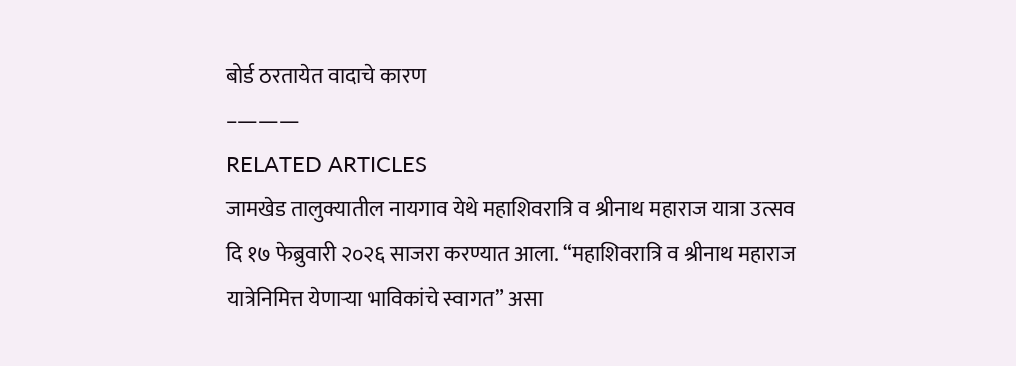बोर्ड ठरतायेत वादाचे कारण
–———
RELATED ARTICLES
जामखेड तालुक्यातील नायगाव येथे महाशिवरात्रि व श्रीनाथ महाराज यात्रा उत्सव दि १७ फेब्रुवारी २०२६ साजरा करण्यात आला. “महाशिवरात्रि व श्रीनाथ महाराज यात्रेनिमित्त येणाऱ्या भाविकांचे स्वागत” असा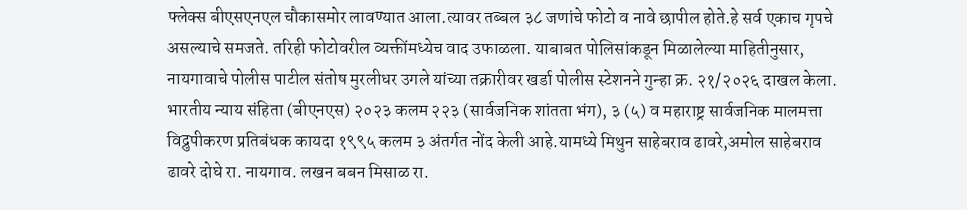फ्लेक्स बीएसएनएल चौकासमोर लावण्यात आला.त्यावर तब्बल ३८ जणांचे फोटो व नावे छापील होते.हे सर्व एकाच गृपचे असल्याचे समजते. तरिही फोटोवरील व्यक्तींमध्येच वाद उफाळला. याबाबत पोलिसांकडून मिळालेल्या माहितीनुसार, नायगावाचे पोलीस पाटील संतोष मुरलीधर उगले यांच्या तक्रारीवर खर्डा पोलीस स्टेशनने गुन्हा क्र. २१/२०२६ दाखल केला.
भारतीय न्याय संहिता (बीएनएस) २०२३ कलम २२३ (सार्वजनिक शांतता भंग), ३ (५) व महाराष्ट्र सार्वजनिक मालमत्ता विद्रुपीकरण प्रतिबंधक कायदा १९९५ कलम ३ अंतर्गत नोंद केली आहे.यामध्ये मिथुन साहेबराव ढावरे,अमोल साहेबराव ढावरे दोघे रा. नायगाव. लखन बबन मिसाळ रा.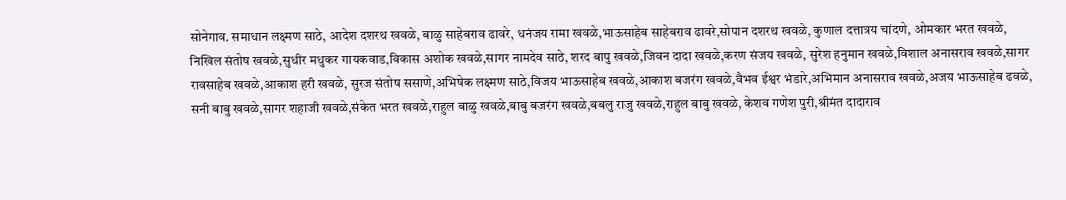सोनेगाव. समाधान लक्ष्मण साठे, आदेश दशरथ खवळे, बाळु साहेबराव ढावरे, धनंजय रामा खवळे,भाऊसाहेब साहेबराव ढावरे,सोपान दशरथ खवळे, कुणाल दत्तात्रय चांदणे, ओमकार भरत खवळे, निखिल संतोष खवळे,सुधीर मधुकर गायकवाड,विकास अशोक खवळे,सागर नामदेव साठे, शरद बापु खवळे,जिवन दादा खवळे,करण संजय खवळे, सुरेश हनुमान खवळे,विशाल अनासराव खवळे,सागर रावसाहेब खवळे,आकाश हरी खवळे, सुरज संतोष ससाणे,अभिषेक लक्ष्मण साठे,विजय भाऊसाहेब खवळे,आकाश बजरंग खवळे,वैभव ईश्वर भंडारे,अभिमान अनासराव खवळे,अजय भाऊसाहेब ढवळे, सनी बाबु खवळे,सागर शहाजी खवळे,संकेत भरत खवळे,राहुल बाळु खवळे,बाबु बजरंग खवळे,बबलु राजु खवळे,राहुल बाबु खवळे, केशव गणेश पुरी,श्रीमंत दादाराव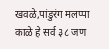खवळे,पांडुरंग मलप्पा काळे हे सर्व ३८ जण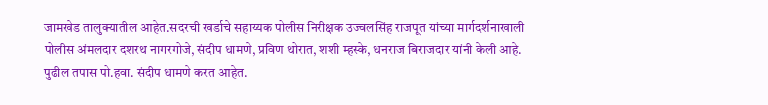जामखेड तालुक्यातील आहेत.सदरची खर्डाचे सहाय्यक पोलीस निरीक्षक उज्वलसिंह राजपूत यांच्या मार्गदर्शनाखाली पोलीस अंमलदार दशरथ नागरगोजे, संदीप धामणे, प्रविण थोरात, शशी म्हस्के, धनराज बिराजदार यांनी केली आहे. पुढील तपास पो.हवा. संदीप धामणे करत आहेत.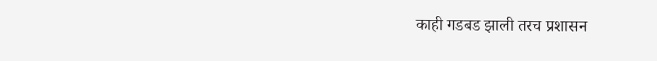काही गडबड झाली तरच प्रशासन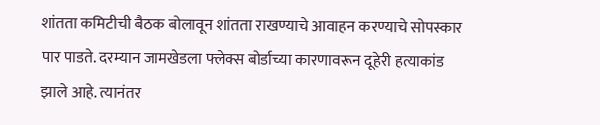शांतता कमिटीची बैठक बोलावून शांतता राखण्याचे आवाहन करण्याचे सोपस्कार पार पाडते. दरम्यान जामखेडला फ्लेक्स बोर्डाच्या कारणावरून दूहेरी हत्याकांड झाले आहे. त्यानंतर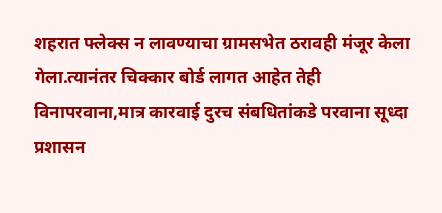शहरात फ्लेक्स न लावण्याचा ग्रामसभेत ठरावही मंजूर केला गेला.त्यानंतर चिक्कार बोर्ड लागत आहेत तेही विनापरवाना,मात्र कारवाई दुरच संबधितांकडे परवाना सूध्दा प्रशासन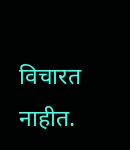विचारत नाहीत.